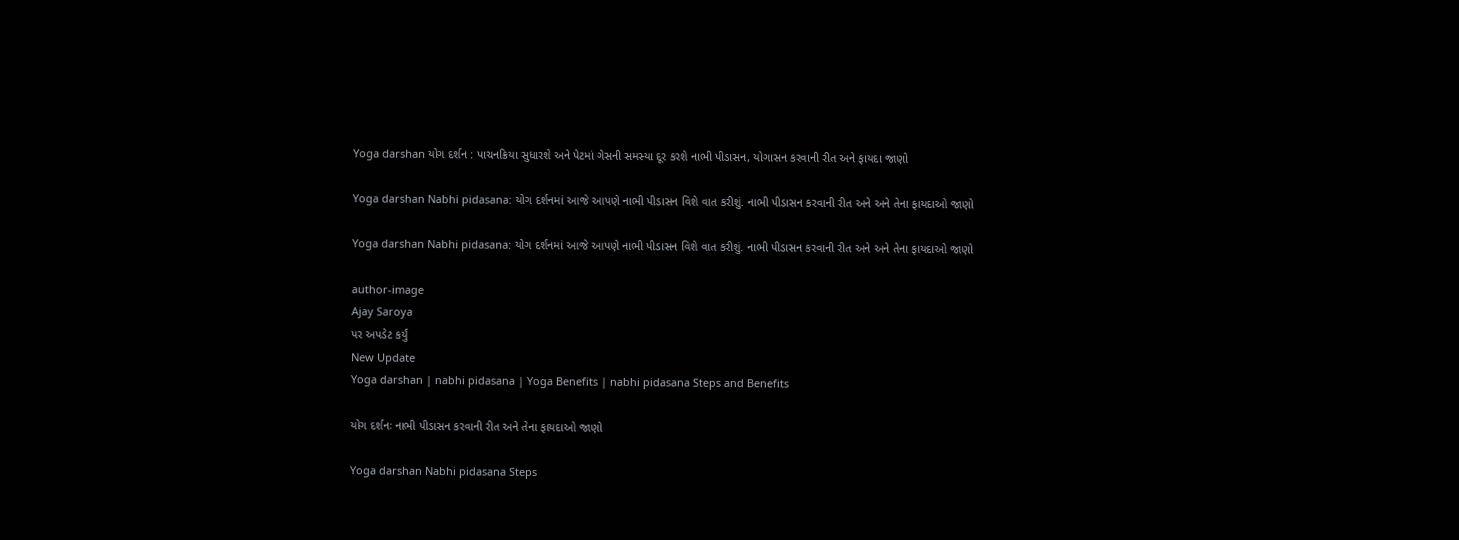Yoga darshan યોગ દર્શન : પાચનક્રિયા સુધારશે અને પેટમાં ગેસની સમસ્યા દૂર કરશે નાભી પીડાસન, યોગાસન કરવાની રીત અને ફાયદા જાણો

Yoga darshan Nabhi pidasana: યોગ દર્શનમાં આજે આપણે નાભી પીડાસન વિશે વાત કરીશું. નાભી પીડાસન કરવાની રીત અને અને તેના ફાયદાઓ જાણો

Yoga darshan Nabhi pidasana: યોગ દર્શનમાં આજે આપણે નાભી પીડાસન વિશે વાત કરીશું. નાભી પીડાસન કરવાની રીત અને અને તેના ફાયદાઓ જાણો

author-image
Ajay Saroya
પર અપડેટ કર્યું
New Update
Yoga darshan | nabhi pidasana | Yoga Benefits | nabhi pidasana Steps and Benefits

યોગ દર્શનઃ નાભી પીડાસન કરવાની રીત અને તેના ફાયદાઓ જાણો

Yoga darshan Nabhi pidasana Steps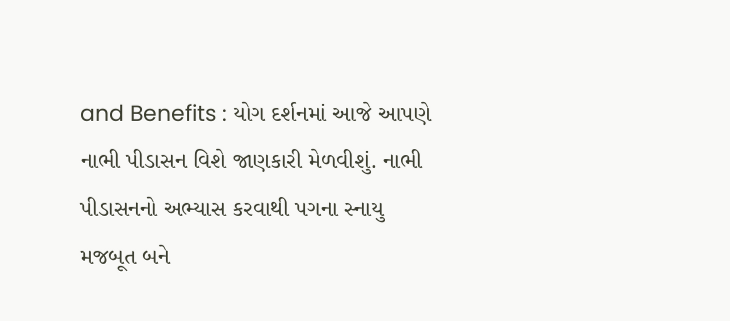and Benefits : યોગ દર્શનમાં આજે આપણે નાભી પીડાસન વિશે જાણકારી મેળવીશું. નાભી પીડાસનનો અભ્યાસ કરવાથી પગના સ્નાયુ મજબૂત બને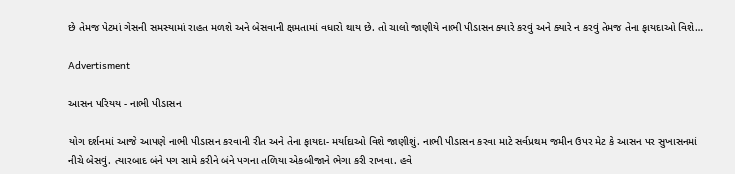છે તેમજ પેટમાં ગેસની સમસ્યામાં રાહત મળશે અને બેસવાની ક્ષમતામાં વધારો થાય છે. તો ચાલો જાણીયે નાભી પીડાસન ક્યારે કરવું અને ક્યારે ન કરવું તેમજ તેના ફાયદાઓ વિશે…

Advertisment

આસન પરિયય - નાભી પીડાસન

યોગ દર્શનમાં આજે આપણે નાભી પીડાસન કરવાની રીત અને તેના ફાયદા- મર્યાદાઓ વિશે જાણીશું. નાભી પીડાસન કરવા માટે સર્વપ્રથમ જમીન ઉપર મેટ કે આસન પર સુખાસનમાં નીચે બેસવું. ત્યારબાદ બંને પગ સામે કરીને બંને પગના તળિયા એકબીજાને ભેગા કરી રાખવા. હવે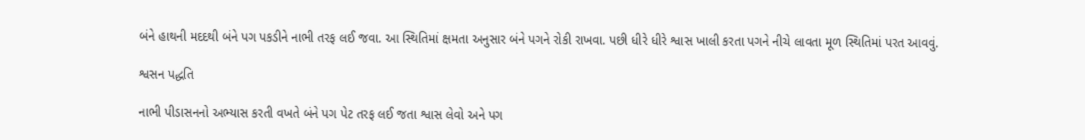બંને હાથની મદદથી બંને પગ પકડીને નાભી તરફ લઈ જવા. આ સ્થિતિમાં ક્ષમતા અનુસાર બંને પગને રોકી રાખવા. પછી ધીરે ધીરે શ્વાસ ખાલી કરતા પગને નીચે લાવતા મૂળ સ્થિતિમાં પરત આવવું.

શ્વસન પદ્ધતિ

નાભી પીડાસનનો અભ્યાસ કરતી વખતે બંને પગ પેટ તરફ લઈ જતા શ્વાસ લેવો અને પગ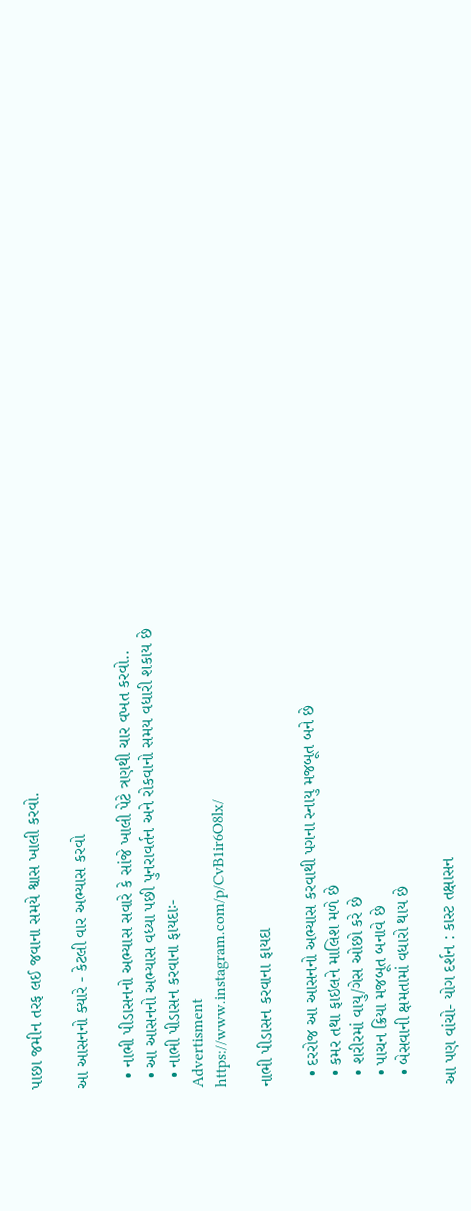પાછા જમીન તરફ લઈ જવાના સમયે શ્વાસ ખાલી કરવો.

આ આસનનો ક્યારે - કેટલી વાર અભ્યાસ કરવો

  • નાભી પીડાસનનો અભ્યાસ સવારે કે સાંજે ખાલી પેટે ત્રણથી ચાર વખત કરવો..
  • આ આસનનો અભ્યાસ વધ્યા પછી પુનરાવર્તન અને રોકવાનો સમય વધારી શકાય છે
  • નાભી પીડાસન કરવાના ફાયદાઃ-
Advertisment
https://www.instagram.com/p/CvB1ir6O8lx/

નાભી પીડાસન કરવાના ફાયદા

  • દરરોજ આ આસનનો અભ્યાસ કરવાથી પગના સ્નાયુ મજબૂત બને છે
  • કમર તથા ફાઇલને માલિશ મળે છે
  • શરીરમાં વાયુ/ગેસ ઓછો કરે છે
  • પાચન ક્રિયા મજબૂત બનાવે છે
  • બેસવાની ક્ષમતામાં વધારો થાય છે

આ પણ વાંચો- યોગ દર્શન : કાસ્ટ તક્ષાસન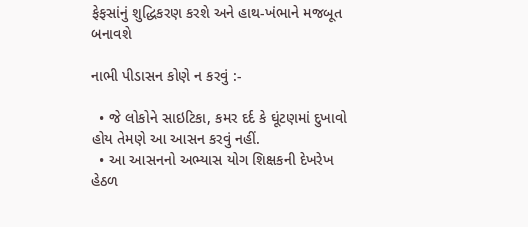ફેફસાંનું શુદ્ધિકરણ કરશે અને હાથ-ખંભાને મજબૂત બનાવશે

નાભી પીડાસન કોણે ન કરવું :-

  • જે લોકોને સાઇટિકા, કમર દર્દ કે ઘૂંટણમાં દુખાવો હોય તેમણે આ આસન કરવું નહીં.
  • આ આસનનો અભ્યાસ યોગ શિક્ષકની દેખરેખ હેઠળ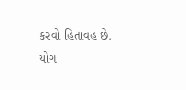કરવો હિતાવહ છે.
યોગ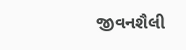જીવનશૈલી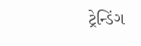ટ્રેન્ડિંગ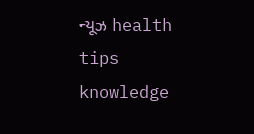ન્યૂઝ health tips knowledge